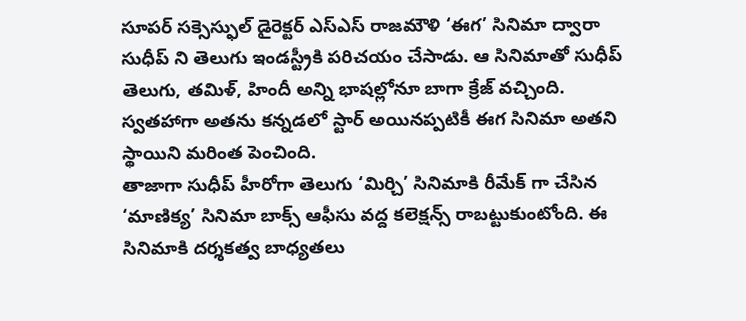సూపర్ సక్సెస్ఫుల్ డైరెక్టర్ ఎస్ఎస్ రాజమౌళి ‘ఈగ’ సినిమా ద్వారా సుధీప్ ని తెలుగు ఇండస్ట్రీకి పరిచయం చేసాడు. ఆ సినిమాతో సుధీప్ తెలుగు, తమిళ్, హిందీ అన్ని భాషల్లోనూ బాగా క్రేజ్ వచ్చింది. స్వతహాగా అతను కన్నడలో స్టార్ అయినప్పటికీ ఈగ సినిమా అతని స్థాయిని మరింత పెంచింది.
తాజాగా సుధీప్ హీరోగా తెలుగు ‘మిర్చి’ సినిమాకి రీమేక్ గా చేసిన ‘మాణిక్య’ సినిమా బాక్స్ ఆఫీసు వద్ద కలెక్షన్స్ రాబట్టుకుంటోంది. ఈ సినిమాకి దర్శకత్వ బాధ్యతలు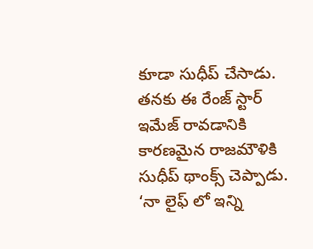కూడా సుధీప్ చేసాడు. తనకు ఈ రేంజ్ స్టార్ ఇమేజ్ రావడానికి కారణమైన రాజమౌళికి సుధీప్ థాంక్స్ చెప్పాడు.
‘నా లైఫ్ లో ఇన్ని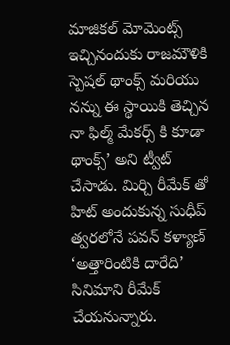మాజికల్ మోమెంట్స్ ఇచ్చినందుకు రాజమౌళికి స్పెషల్ థాంక్స్ మరియు నన్ను ఈ స్థాయికి తెచ్చిన నా ఫిల్మ్ మేకర్స్ కి కూడా థాంక్స్’ అని ట్వీట్ చేసాడు. మిర్చి రీమేక్ తో హిట్ అందుకున్న సుధీప్ త్వరలోనే పవన్ కళ్యాణ్ ‘అత్తారింటికి దారేది’ సినిమాని రీమేక్ చేయనున్నారు.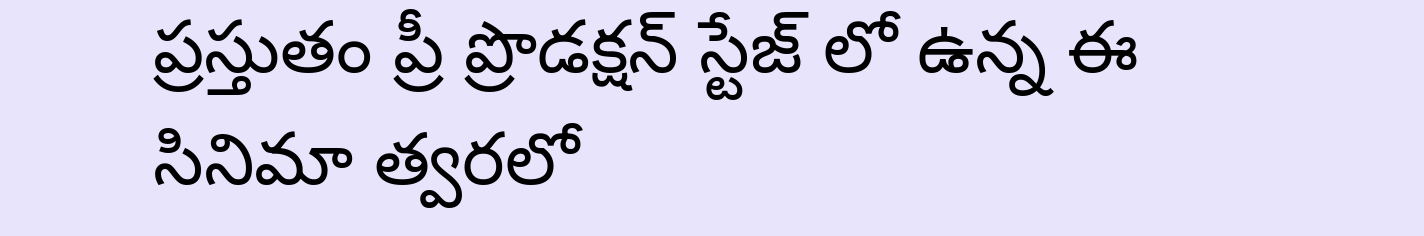ప్రస్తుతం ప్రీ ప్రొడక్షన్ స్టేజ్ లో ఉన్న ఈ సినిమా త్వరలో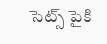సెట్స్ పైకి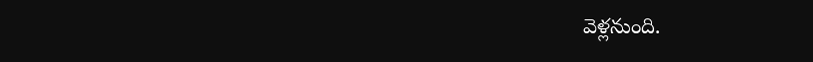వెళ్లనుంది.